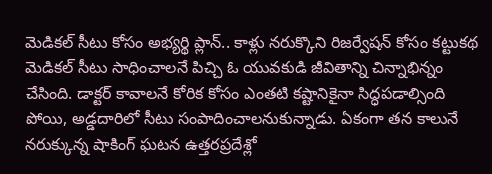మెడికల్ సీటు కోసం అభ్యర్థి ప్లాన్.. కాళ్లు నరుక్కొని రిజర్వేషన్ కోసం కట్టుకథ
మెడికల్ సీటు సాధించాలనే పిచ్చి ఓ యువకుడి జీవితాన్ని చిన్నాభిన్నం చేసింది. డాక్టర్ కావాలనే కోరిక కోసం ఎంతటి కష్టానికైనా సిద్ధపడాల్సింది పోయి, అడ్డదారిలో సీటు సంపాదించాలనుకున్నాడు. ఏకంగా తన కాలునే నరుక్కున్న షాకింగ్ ఘటన ఉత్తరప్రదేశ్లో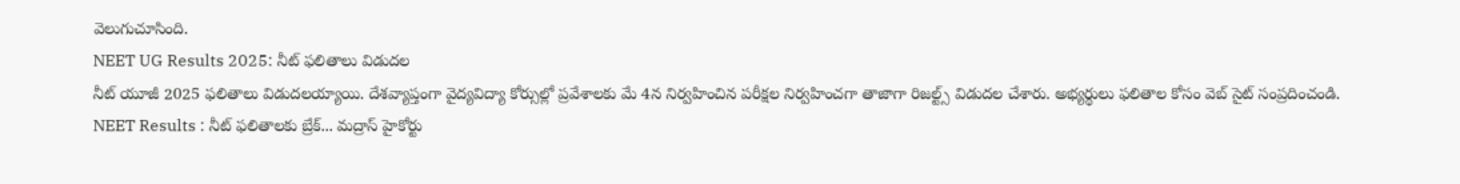వెలుగుచూసింది.
NEET UG Results 2025: నీట్ ఫలితాలు విడుదల
నీట్ యూజీ 2025 ఫలితాలు విడుదలయ్యాయి. దేశవ్యాప్తంగా వైద్యవిద్యా కోర్సుల్లో ప్రవేశాలకు మే 4న నిర్వహించిన పరీక్షల నిర్వహించగా తాజాగా రిజల్ట్స్ విడుదల చేశారు. అభ్యర్థులు ఫలితాల కోసం వెబ్ సైట్ సంప్రదించండి.
NEET Results : నీట్ ఫలితాలకు బ్రేక్... మద్రాస్ హైకోర్టు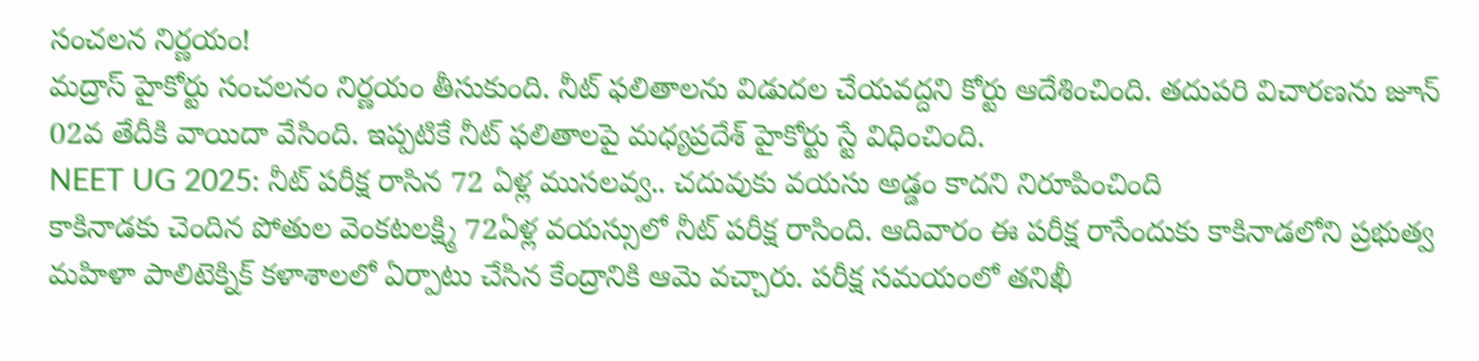సంచలన నిర్ణయం!
మద్రాస్ హైకోర్టు సంచలనం నిర్ణయం తీసుకుంది. నీట్ ఫలితాలను విడుదల చేయవద్దని కోర్టు ఆదేశించింది. తదుపరి విచారణను జూన్ 02వ తేదీకి వాయిదా వేసింది. ఇప్పటికే నీట్ ఫలితాలపై మధ్యప్రదేశ్ హైకోర్టు స్టే విధించింది.
NEET UG 2025: నీట్ పరీక్ష రాసిన 72 ఏళ్ల ముసలవ్వ.. చదువుకు వయసు అడ్డం కాదని నిరూపించింది
కాకినాడకు చెందిన పోతుల వెంకటలక్ష్మి 72ఏళ్ల వయస్సులో నీట్ పరీక్ష రాసింది. ఆదివారం ఈ పరీక్ష రాసేందుకు కాకినాడలోని ప్రభుత్వ మహిళా పాలిటెక్నిక్ కళాశాలలో ఏర్పాటు చేసిన కేంద్రానికి ఆమె వచ్చారు. పరీక్ష సమయంలో తనిఖీ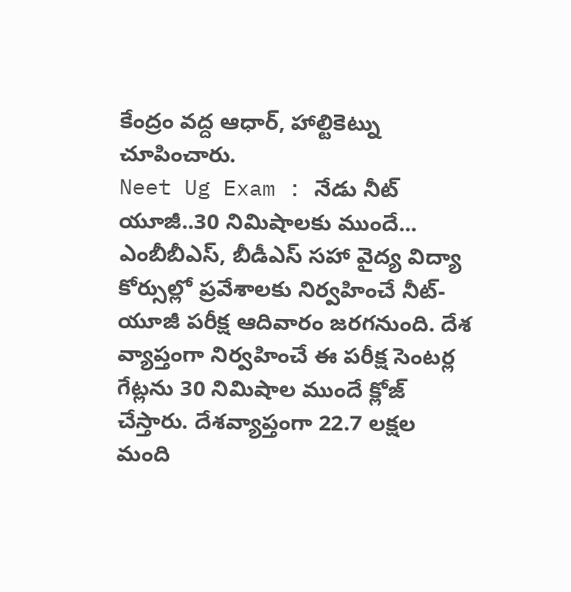కేంద్రం వద్ద ఆధార్, హాల్టికెట్ను చూపించారు.
Neet Ug Exam : నేడు నీట్ యూజీ..30 నిమిషాలకు ముందే...
ఎంబీబీఎస్, బీడీఎస్ సహా వైద్య విద్యా కోర్సుల్లో ప్రవేశాలకు నిర్వహించే నీట్-యూజీ పరీక్ష ఆదివారం జరగనుంది. దేశ వ్యాప్తంగా నిర్వహించే ఈ పరీక్ష సెంటర్ల గేట్లను 30 నిమిషాల ముందే క్లోజ్ చేస్తారు. దేశవ్యాప్తంగా 22.7 లక్షల మంది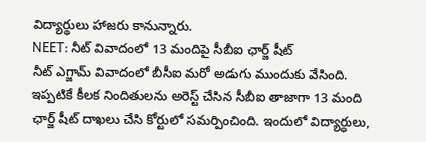విద్యార్థులు హాజరు కానున్నారు.
NEET: నీట్ వివాదంలో 13 మందిపై సీబీఐ ఛార్జ్ షీట్
నీట్ ఎగ్జామ్ వివాదంలో బీసీఐ మరో అడుగు ముందుకు వేసింది. ఇప్పటికే కీలక నిందితులను అరెస్ట్ చేసిన సీబీఐ తాజాగా 13 మంది ఛార్జ్ షీట్ దాఖలు చేసి కోర్టులో సమర్పించింది. ఇందులో విద్యార్ధులు,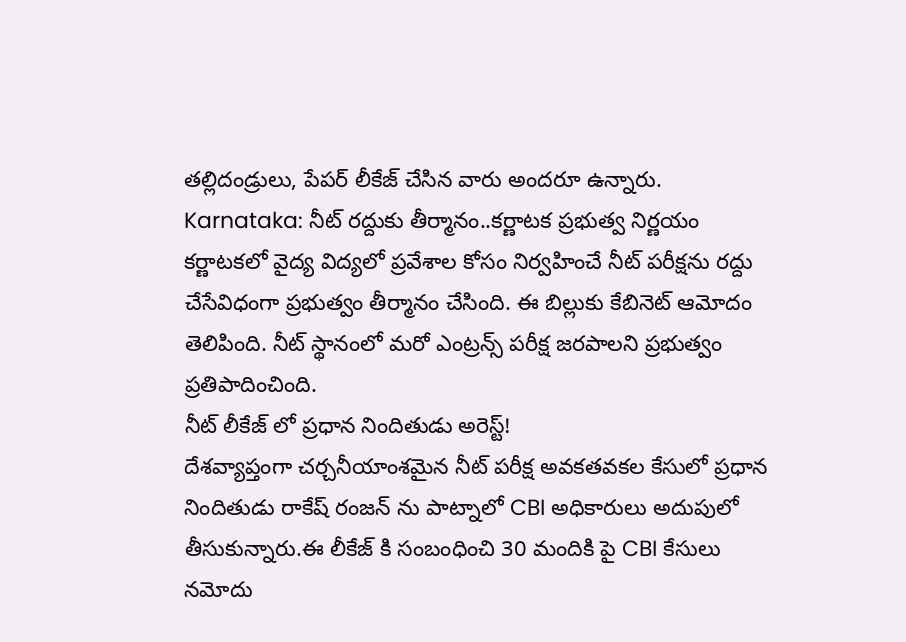తల్లిదండ్రులు, పేపర్ లీకేజ్ చేసిన వారు అందరూ ఉన్నారు.
Karnataka: నీట్ రద్దుకు తీర్మానం..కర్ణాటక ప్రభుత్వ నిర్ణయం
కర్ణాటకలో వైద్య విద్యలో ప్రవేశాల కోసం నిర్వహించే నీట్ పరీక్షను రద్దు చేసేవిధంగా ప్రభుత్వం తీర్మానం చేసింది. ఈ బిల్లుకు కేబినెట్ ఆమోదం తెలిపింది. నీట్ స్థానంలో మరో ఎంట్రన్స్ పరీక్ష జరపాలని ప్రభుత్వం ప్రతిపాదించింది.
నీట్ లీకేజ్ లో ప్రధాన నిందితుడు అరెస్ట్!
దేశవ్యాప్తంగా చర్చనీయాంశమైన నీట్ పరీక్ష అవకతవకల కేసులో ప్రధాన నిందితుడు రాకేష్ రంజన్ ను పాట్నాలో CBI అధికారులు అదుపులో తీసుకున్నారు.ఈ లీకేజ్ కి సంబంధించి 30 మందికి పై CBI కేసులు నమోదు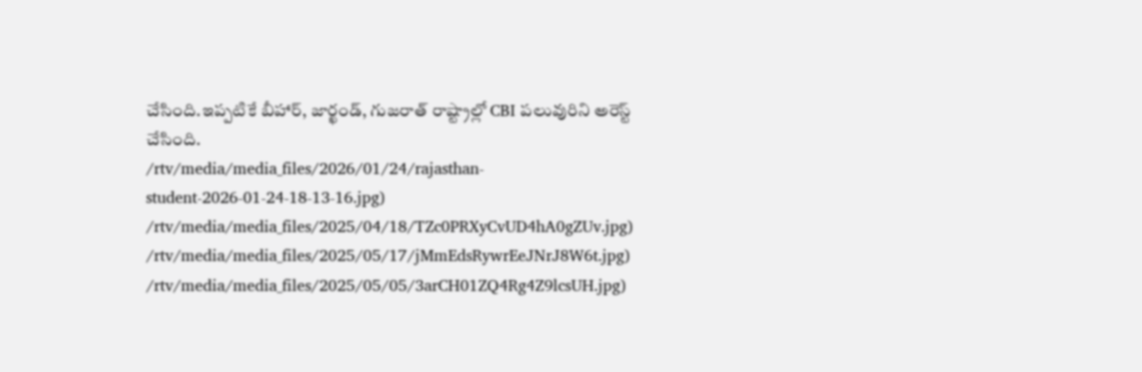చేసింది.ఇప్పటికే బీహార్, జార్ఖండ్, గుజరాత్ రాష్ట్రాల్లో CBI పలువురిని అరెస్ట్ చేసింది.
/rtv/media/media_files/2026/01/24/rajasthan-student-2026-01-24-18-13-16.jpg)
/rtv/media/media_files/2025/04/18/TZc0PRXyCvUD4hA0gZUv.jpg)
/rtv/media/media_files/2025/05/17/jMmEdsRywrEeJNrJ8W6t.jpg)
/rtv/media/media_files/2025/05/05/3arCH01ZQ4Rg4Z9lcsUH.jpg)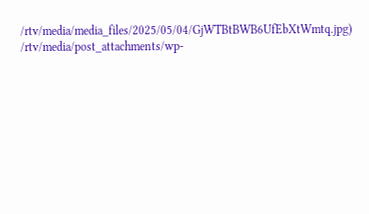/rtv/media/media_files/2025/05/04/GjWTBtBWB6UfEbXtWmtq.jpg)
/rtv/media/post_attachments/wp-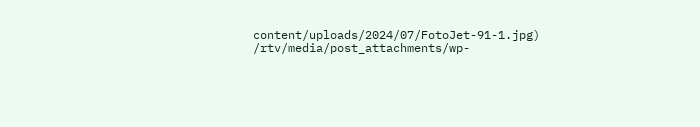content/uploads/2024/07/FotoJet-91-1.jpg)
/rtv/media/post_attachments/wp-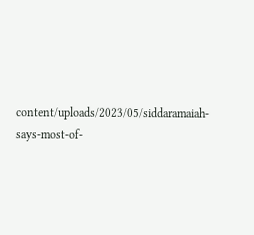content/uploads/2023/05/siddaramaiah-says-most-of-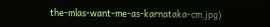the-mlas-want-me-as-karnataka-cm.jpg)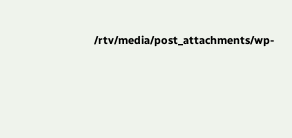/rtv/media/post_attachments/wp-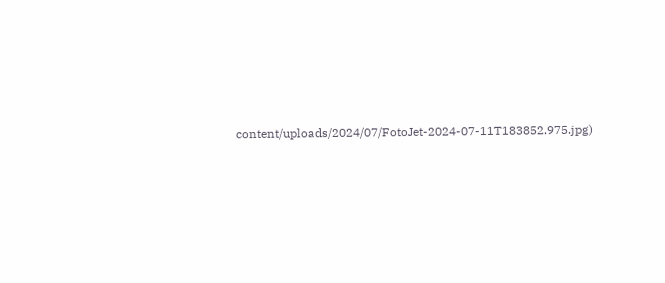content/uploads/2024/07/FotoJet-2024-07-11T183852.975.jpg)